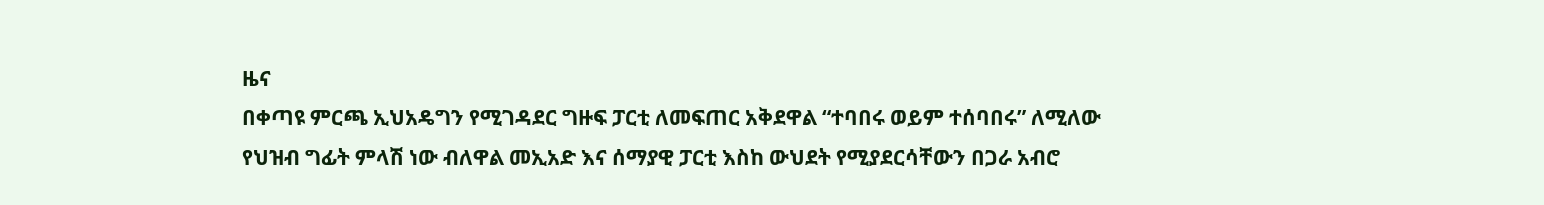ዜና
በቀጣዩ ምርጫ ኢህአዴግን የሚገዳደር ግዙፍ ፓርቲ ለመፍጠር አቅደዋል “ተባበሩ ወይም ተሰባበሩ” ለሚለው የህዝብ ግፊት ምላሽ ነው ብለዋል መኢአድ እና ሰማያዊ ፓርቲ እስከ ውህደት የሚያደርሳቸውን በጋራ አብሮ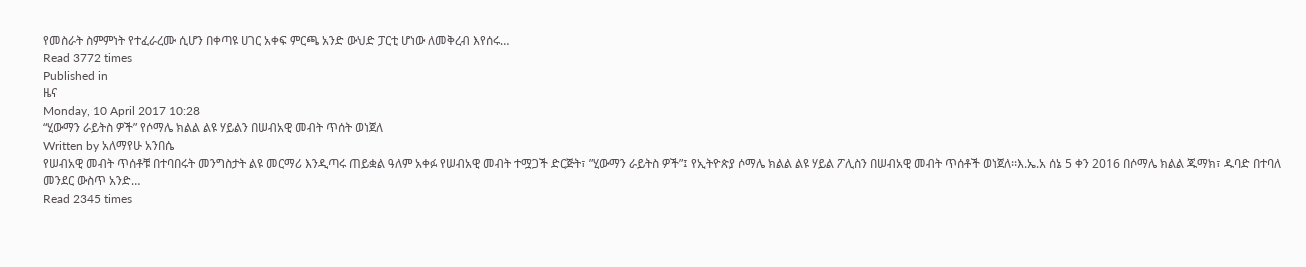የመስራት ስምምነት የተፈራረሙ ሲሆን በቀጣዩ ሀገር አቀፍ ምርጫ አንድ ውህድ ፓርቲ ሆነው ለመቅረብ እየሰሩ…
Read 3772 times
Published in
ዜና
Monday, 10 April 2017 10:28
“ሂውማን ራይትስ ዎች” የሶማሌ ክልል ልዩ ሃይልን በሠብአዊ መብት ጥሰት ወነጀለ
Written by አለማየሁ አንበሴ
የሠብአዊ መብት ጥሰቶቹ በተባበሩት መንግስታት ልዩ መርማሪ እንዲጣሩ ጠይቋል ዓለም አቀፉ የሠብአዊ መብት ተሟጋች ድርጅት፣ ”ሂውማን ራይትስ ዎች”፤ የኢትዮጵያ ሶማሌ ክልል ልዩ ሃይል ፖሊስን በሠብአዊ መብት ጥሰቶች ወነጀለ፡፡እ.ኤ.አ ሰኔ 5 ቀን 2016 በሶማሌ ክልል ጁማክ፣ ዱባድ በተባለ መንደር ውስጥ አንድ…
Read 2345 times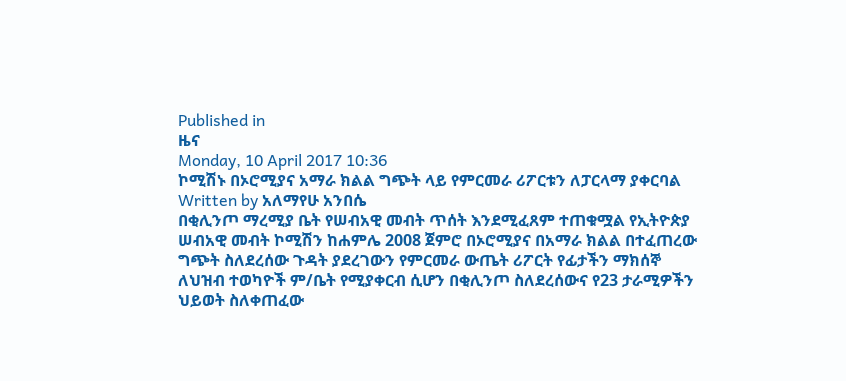Published in
ዜና
Monday, 10 April 2017 10:36
ኮሚሽኑ በኦሮሚያና አማራ ክልል ግጭት ላይ የምርመራ ሪፖርቱን ለፓርላማ ያቀርባል
Written by አለማየሁ አንበሴ
በቂሊንጦ ማረሚያ ቤት የሠብአዊ መብት ጥሰት እንደሚፈጸም ተጠቁሟል የኢትዮጵያ ሠብአዊ መብት ኮሚሽን ከሐምሌ 2008 ጀምሮ በኦሮሚያና በአማራ ክልል በተፈጠረው ግጭት ስለደረሰው ጉዳት ያደረገውን የምርመራ ውጤት ሪፖርት የፊታችን ማክሰኞ ለህዝብ ተወካዮች ም/ቤት የሚያቀርብ ሲሆን በቂሊንጦ ስለደረሰውና የ23 ታራሚዎችን ህይወት ስለቀጠፈው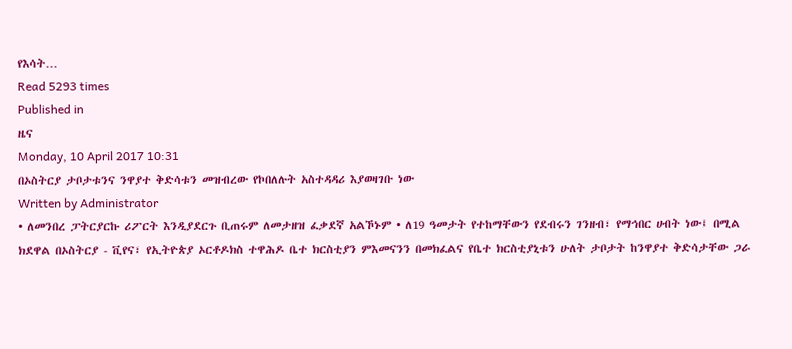የእሳት…
Read 5293 times
Published in
ዜና
Monday, 10 April 2017 10:31
በኦስትርያ ታቦታቱንና ንዋያተ ቅድሳቱን መዝብረው የኮበለሉት አስተዳዳሪ እያወዛገቡ ነው
Written by Administrator
• ለመንበረ ፓትርያርኩ ሪፖርት እንዲያደርጉ ቢጠሩም ለመታዘዝ ፈቃደኛ አልኾኑም • ለ19 ዓመታት የተከማቸውን የደብሩን ገንዘብ፣ የማኅበር ሀብት ነው፤ በሚል ክደዋል በኦስትርያ - ቪየና፣ የኢትዮጵያ ኦርቶዶክስ ተዋሕዶ ቤተ ክርስቲያን ምእመናንን በመክፈልና የቤተ ክርስቲያኒቱን ሁለት ታቦታት ከንዋያተ ቅድሳታቸው ጋራ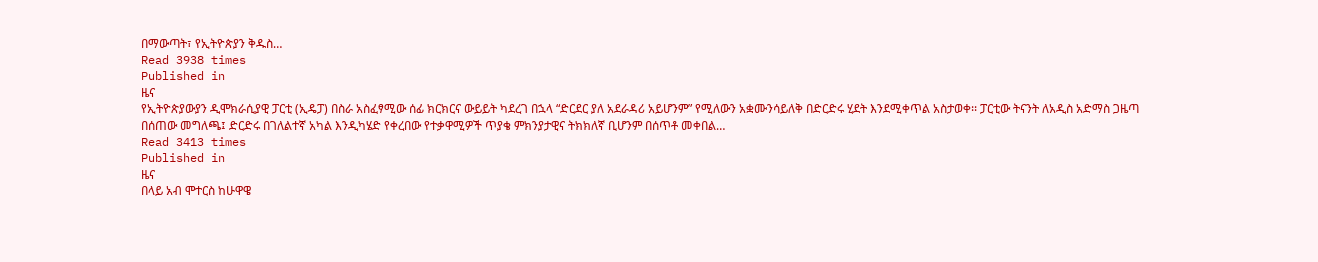በማውጣት፣ የኢትዮጵያን ቅዱስ…
Read 3938 times
Published in
ዜና
የኢትዮጵያውያን ዲሞክራሲያዊ ፓርቲ (ኢዴፓ) በስራ አስፈፃሚው ሰፊ ክርክርና ውይይት ካደረገ በኋላ “ድርደር ያለ አደራዳሪ አይሆንም” የሚለውን አቋሙንሳይለቅ በድርድሩ ሂደት እንደሚቀጥል አስታወቀ፡፡ ፓርቲው ትናንት ለአዲስ አድማስ ጋዜጣ በሰጠው መግለጫ፤ ድርድሩ በገለልተኛ አካል እንዲካሄድ የቀረበው የተቃዋሚዎች ጥያቄ ምክንያታዊና ትክክለኛ ቢሆንም በሰጥቶ መቀበል…
Read 3413 times
Published in
ዜና
በላይ አብ ሞተርስ ከሁዋዌ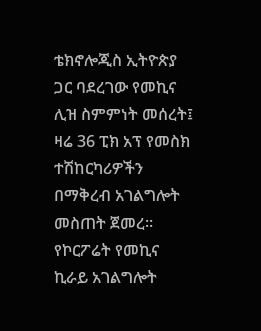ቴክኖሎጂስ ኢትዮጵያ ጋር ባደረገው የመኪና ሊዝ ስምምነት መሰረት፤ ዛሬ 36 ፒክ አፕ የመስክ ተሽከርካሪዎችን በማቅረብ አገልግሎት መስጠት ጀመረ፡፡ የኮርፖሬት የመኪና ኪራይ አገልግሎት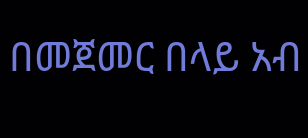በመጀመር በላይ አብ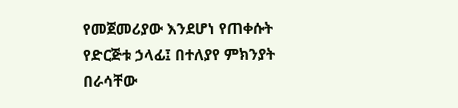የመጀመሪያው እንደሆነ የጠቀሱት የድርጅቱ ኃላፊ፤ በተለያየ ምክንያት በራሳቸው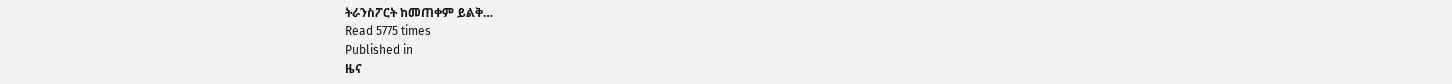ትራንስፖርት ከመጠቀም ይልቅ…
Read 5775 times
Published in
ዜና